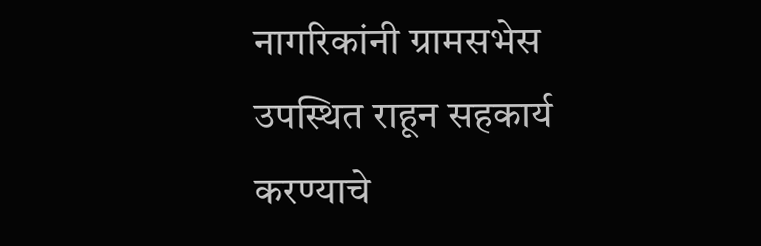नागरिकांनी ग्रामसभेस उपस्थित राहून सहकार्य करण्याचे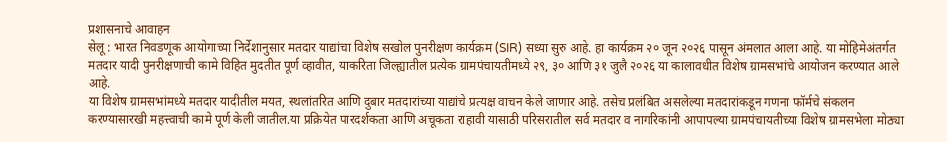प्रशासनाचे आवाहन
सेलू : भारत निवडणूक आयोगाच्या निर्देशानुसार मतदार याद्यांचा विशेष सखोल पुनरीक्षण कार्यक्रम (SIR) सध्या सुरु आहे. हा कार्यक्रम २० जून २०२६ पासून अंमलात आला आहे. या मोहिमेअंतर्गत मतदार यादी पुनरीक्षणाची कामे विहित मुदतीत पूर्ण व्हावीत, याकरिता जिल्ह्यातील प्रत्येक ग्रामपंचायतीमध्ये २९, ३० आणि ३१ जुलै २०२६ या कालावधीत विशेष ग्रामसभांचे आयोजन करण्यात आले आहे.
या विशेष ग्रामसभांमध्ये मतदार यादीतील मयत, स्थलांतरित आणि दुबार मतदारांच्या याद्यांचे प्रत्यक्ष वाचन केले जाणार आहे. तसेच प्रलंबित असलेल्या मतदारांकडून गणना फॉर्मचे संकलन करण्यासारखी महत्त्वाची कामे पूर्ण केली जातील.या प्रक्रियेत पारदर्शकता आणि अचूकता राहावी यासाठी परिसरातील सर्व मतदार व नागरिकांनी आपापल्या ग्रामपंचायतीच्या विशेष ग्रामसभेला मोठ्या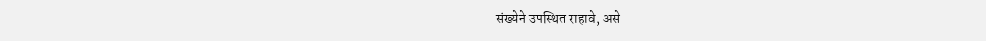संख्येने उपस्थित राहावे, असे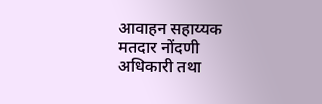आवाहन सहाय्यक मतदार नोंदणी अधिकारी तथा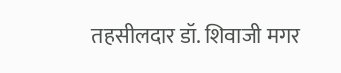तहसीलदार डॉ. शिवाजी मगर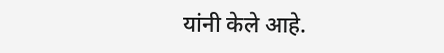यांनी केले आहे.